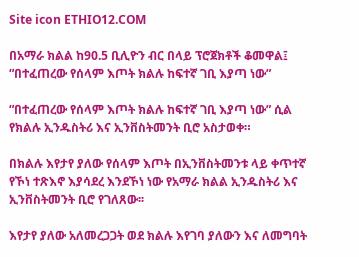Site icon ETHIO12.COM

በአማራ ክልል ከ90.5 ቢሊዮን ብር በላይ ፕሮጀክቶች ቆመዋል፤ “በተፈጠረው የሰላም እጦት ክልሉ ከፍተኛ ገቢ እያጣ ነው”

“በተፈጠረው የሰላም እጦት ክልሉ ከፍተኛ ገቢ እያጣ ነው” ሲል የክልሉ ኢንዱስትሪ እና ኢንቨስትመንት ቢሮ አስታወቀ።

በክልሉ እየታየ ያለው የሰላም እጦት በኢንቨስትመንቱ ላይ ቀጥተኛ የኾነ ተጽእኖ እያሳደረ እንደኾነ ነው የአማራ ክልል ኢንዱስትሪ እና ኢንቨስትመንት ቢሮ የገለጸው፡፡

እየታየ ያለው አለመረጋጋት ወደ ክልሉ እየገባ ያለውን እና ለመግባት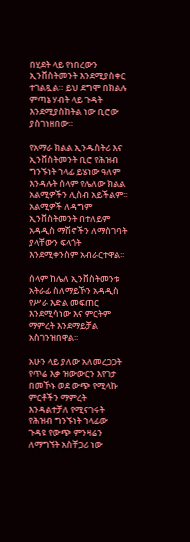በሂደት ላይ የነበረውን ኢንቨስትመንት እንደሚያስቀር ተገልጿል። ይህ ደግሞ በክልሉ ምጣኔ ሃብት ላይ ጉዳት እንደሚያስከትል ነው ቢሮው ያስገነዘበው።

የአማራ ክልል ኢንዱስትሪ እና ኢንቨስትመንት ቢሮ የሕዝብ ግንኙነት ኀላፊ ይሄነው ዓለም እንዳሉት ሰላም የሌለው ክልል አልሚዎችን ሊስብ አይችልም፡፡ አልሚዎች ለዳግም ኢንቨስትመንት በተለይም አዳዲስ ማሽኖችን ለማስገባት ያላቸውን ፍላጎት እንደሚቀንስም አብራርተዋል፡፡

ሰላም ከሌለ ኢንቨስትመንቱ አትራፊ ስለማይኾን አዳዲስ የሥራ እድል መፍጠር እንደሚሳነው እና ምርትም ማምረት እንደማይቻል አስገንዝበዋል፡፡

አሁን ላይ ያለው አለመረጋጋት የጥሬ እቃ ዝውውርን እየገታ በመኾኑ ወደ ውጭ የሚላኩ ምርቶችን ማምረት እንዳልተቻለ የሚናገሩት የሕዝብ ግንኙነት ኀላፊው ጉዳዩ የውጭ ምንዛሬን ለማግኘት አስቸጋሪ ነው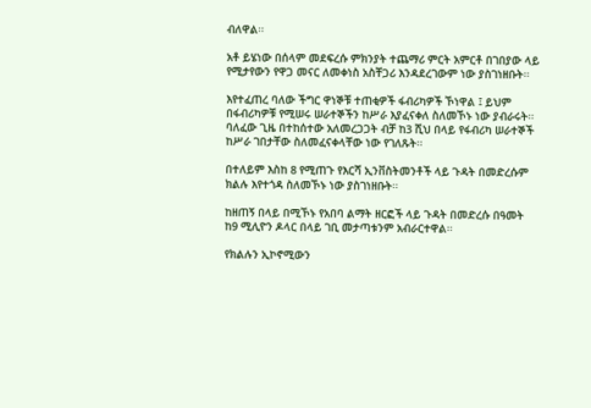ብለዋል፡፡

አቶ ይሄነው በሰላም መደፍረሱ ምክንያት ተጨማሪ ምርት አምርቶ በገበያው ላይ የሚታየውን የዋጋ መናር ለመቀነስ አስቸጋሪ እንዳደረገውም ነው ያስገነዘቡት፡፡

እየተፈጠረ ባለው ችግር ዋነኞቹ ተጠቂዎች ፋብሪካዎች ኾነዋል ፤ ይህም በፋብሪካዎቹ የሚሠሩ ሠራተኞችን ከሥራ እያፈናቀለ ስለመኾኑ ነው ያብራሩት፡፡ ባለፈው ጊዜ በተከሰተው አለመረጋጋት ብቻ ከ3 ሺህ በላይ የፋብሪካ ሠራተኞች ከሥራ ገበታቸው ስለመፈናቀላቸው ነው የገለጹት፡፡

በተለይም እስከ 8 የሚጠጉ የእርሻ ኢንቨስትመንቶች ላይ ጉዳት በመድረሱም ክልሉ እየተጎዳ ስለመኾኑ ነው ያስገነዘቡት፡፡

ከዘጠኝ በላይ በሚኾኑ የአበባ ልማት ዘርፎች ላይ ጉዳት በመድረሱ በዓመት ከ9 ሚሊዮን ዶላር በላይ ገቢ መታጣቱንም አብራርተዋል፡፡

የክልሉን ኢኮኖሚውን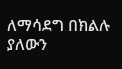ለማሳደግ በክልሉ ያለውን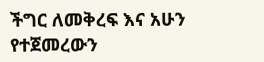ችግር ለመቅረፍ እና አሁን የተጀመረውን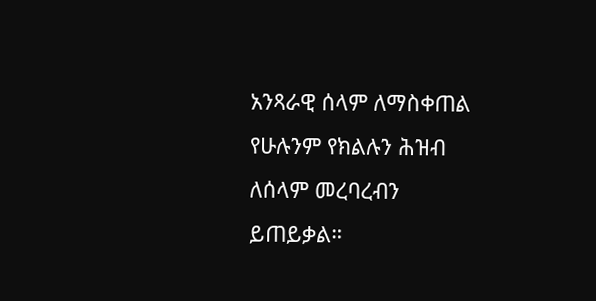አንጻራዊ ሰላም ለማስቀጠል የሁሉንም የክልሉን ሕዝብ ለሰላም መረባረብን ይጠይቃል።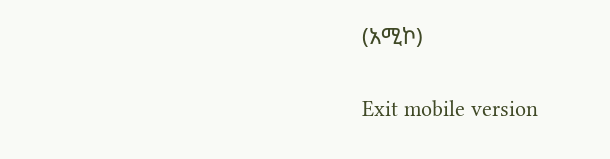(አሚኮ)


Exit mobile version